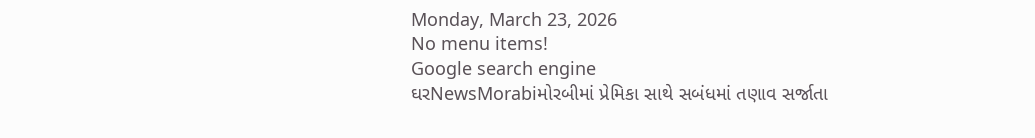Monday, March 23, 2026
No menu items!
Google search engine
ઘરNewsMorabiમોરબીમાં પ્રેમિકા સાથે સબંધમાં તણાવ સર્જાતા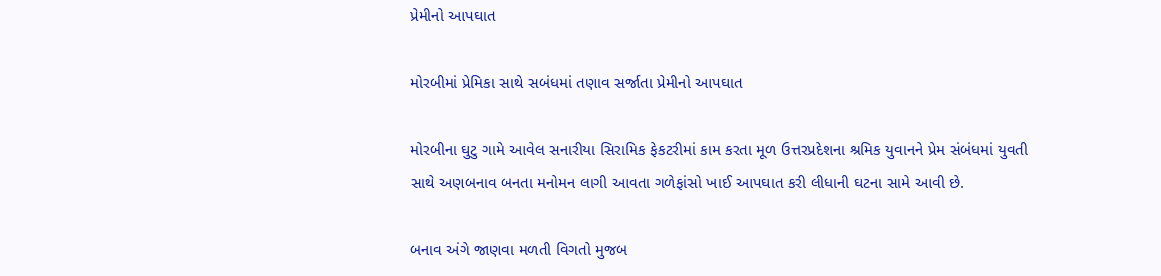પ્રેમીનો આપઘાત

મોરબીમાં પ્રેમિકા સાથે સબંધમાં તણાવ સર્જાતા પ્રેમીનો આપઘાત

મોરબીના ઘુટુ ગામે આવેલ સનારીયા સિરામિક ફેકટરીમાં કામ કરતા મૂળ ઉત્તરપ્રદેશના શ્રમિક યુવાનને પ્રેમ સંબંધમાં યુવતી સાથે અણબનાવ બનતા મનોમન લાગી આવતા ગળેફાંસો ખાઈ આપઘાત કરી લીધાની ઘટના સામે આવી છે.

બનાવ અંગે જાણવા મળતી વિગતો મુજબ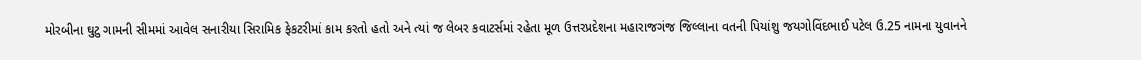મોરબીના ઘુટુ ગામની સીમમાં આવેલ સનારીયા સિરામિક ફેકટરીમાં કામ કરતો હતો અને ત્યાં જ લેબર કવાટર્સમાં રહેતા મૂળ ઉત્તરપ્રદેશના મહારાજગંજ જિલ્લાના વતની પિયાંશુ જયગોવિંદભાઈ પટેલ ઉ.25 નામના યુવાનને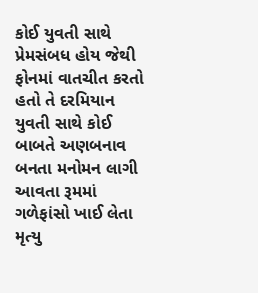કોઈ યુવતી સાથે પ્રેમસંબધ હોય જેથી ફોનમાં વાતચીત કરતો હતો તે દરમિયાન યુવતી સાથે કોઈ બાબતે અણબનાવ બનતા મનોમન લાગી આવતા રૂમમાં ગળેફાંસો ખાઈ લેતા મૃત્યુ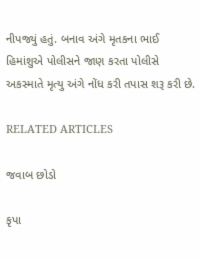નીપજ્યું હતું. બનાવ અંગે મૃતકના ભાઈ હિમાંશુએ પોલીસને જાણ કરતા પોલીસે અકસ્માતે મૃત્યુ અંગે નોંધ કરી તપાસ શરૂ કરી છે.

RELATED ARTICLES

જવાબ છોડો

કૃપા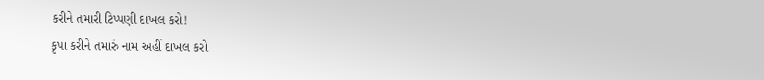કરીને તમારી ટિપ્પણી દાખલ કરો!
કૃપા કરીને તમારું નામ અહીં દાખલ કરો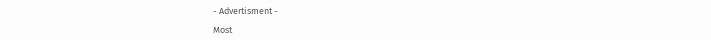- Advertisment -

Most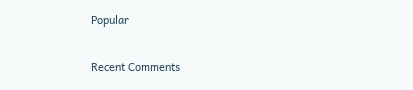Popular

Recent Comments